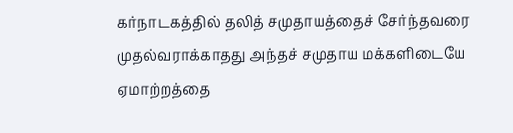கர்நாடகத்தில் தலித் சமுதாயத்தைச் சேர்ந்தவரை முதல்வராக்காதது அந்தச் சமுதாய மக்களிடையே ஏமாற்றத்தை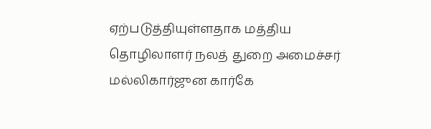ஏற்படுத்தியுள்ளதாக மத்திய தொழிலாளர் நலத் துறை அமைச்சர் மல்லிகார்ஜுன கார்கே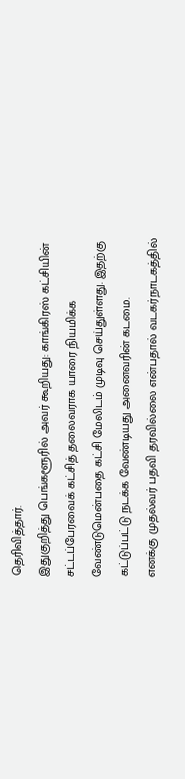தெரிவித்தார்.
இதுகுறித்து பெங்களூரில் அவர் கூறியது: காங்கிரஸ் கட்சியின் சட்டப்பேரவைக் கட்சித் தலைவராக யாரை நியமிக்க வேண்டுமென்பதை கட்சி மேலிடம் முடிவு செய்துள்ளது. இதற்கு கட்டுப்பட்டு நடக்க வேண்டியது அனைவரின் கடமை.
எனக்கு முதல்வர் பதவி தரவில்லை என்பதால் வடகர்நாடகத்தில்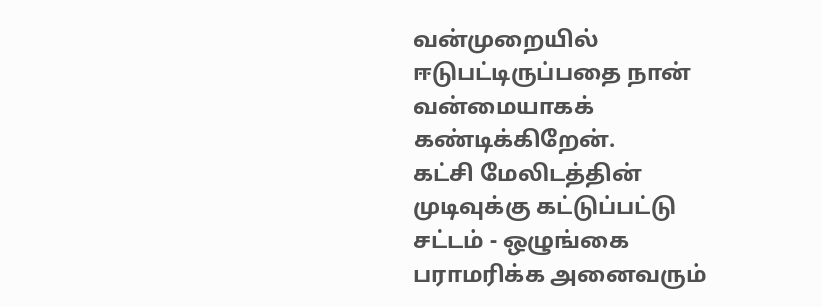வன்முறையில் ஈடுபட்டிருப்பதை நான் வன்மையாகக் கண்டிக்கிறேன்.
கட்சி மேலிடத்தின் முடிவுக்கு கட்டுப்பட்டு சட்டம் - ஒழுங்கை பராமரிக்க அனைவரும்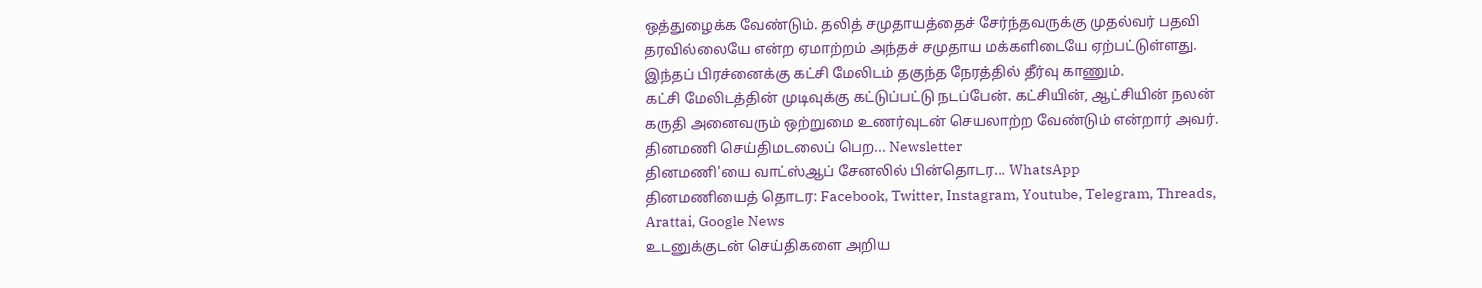ஒத்துழைக்க வேண்டும். தலித் சமுதாயத்தைச் சேர்ந்தவருக்கு முதல்வர் பதவி தரவில்லையே என்ற ஏமாற்றம் அந்தச் சமுதாய மக்களிடையே ஏற்பட்டுள்ளது. இந்தப் பிரச்னைக்கு கட்சி மேலிடம் தகுந்த நேரத்தில் தீர்வு காணும்.
கட்சி மேலிடத்தின் முடிவுக்கு கட்டுப்பட்டு நடப்பேன். கட்சியின், ஆட்சியின் நலன் கருதி அனைவரும் ஒற்றுமை உணர்வுடன் செயலாற்ற வேண்டும் என்றார் அவர்.
தினமணி செய்திமடலைப் பெற... Newsletter
தினமணி'யை வாட்ஸ்ஆப் சேனலில் பின்தொடர... WhatsApp
தினமணியைத் தொடர: Facebook, Twitter, Instagram, Youtube, Telegram, Threads, Arattai, Google News
உடனுக்குடன் செய்திகளை அறிய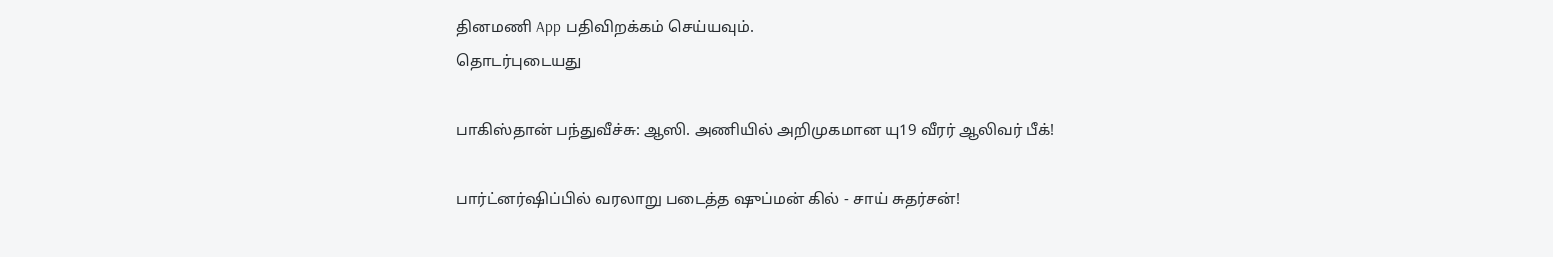தினமணி App பதிவிறக்கம் செய்யவும்.
தொடர்புடையது

பாகிஸ்தான் பந்துவீச்சு: ஆஸி. அணியில் அறிமுகமான யு19 வீரர் ஆலிவர் பீக்!

பார்ட்னர்ஷிப்பில் வரலாறு படைத்த ஷுப்மன் கில் - சாய் சுதர்சன்!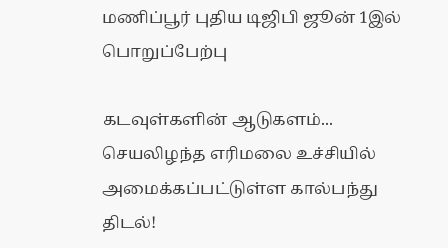மணிப்பூர் புதிய டிஜிபி ஜூன் 1இல் பொறுப்பேற்பு

கடவுள்களின் ஆடுகளம்... செயலிழந்த எரிமலை உச்சியில் அமைக்கப்பட்டுள்ள கால்பந்து திடல்!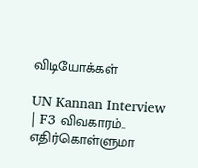விடியோக்கள்

UN Kannan Interview | F3 விவகாரம்.. எதிர்கொள்ளுமா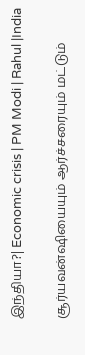இந்தியா?| Economic crisis | PM Modi | Rahul |India

சூர்யவன்ஷியையும் ஆர்ச்சரையும் மட்டும்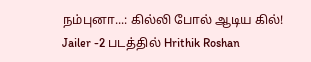நம்புனா...: கில்லி போல் ஆடிய கில்!
Jailer -2 படத்தில் Hrithik Roshan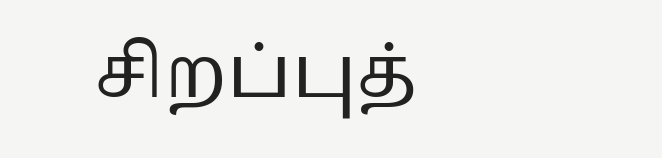சிறப்புத்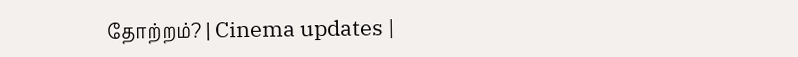தோற்றம்? | Cinema updates |